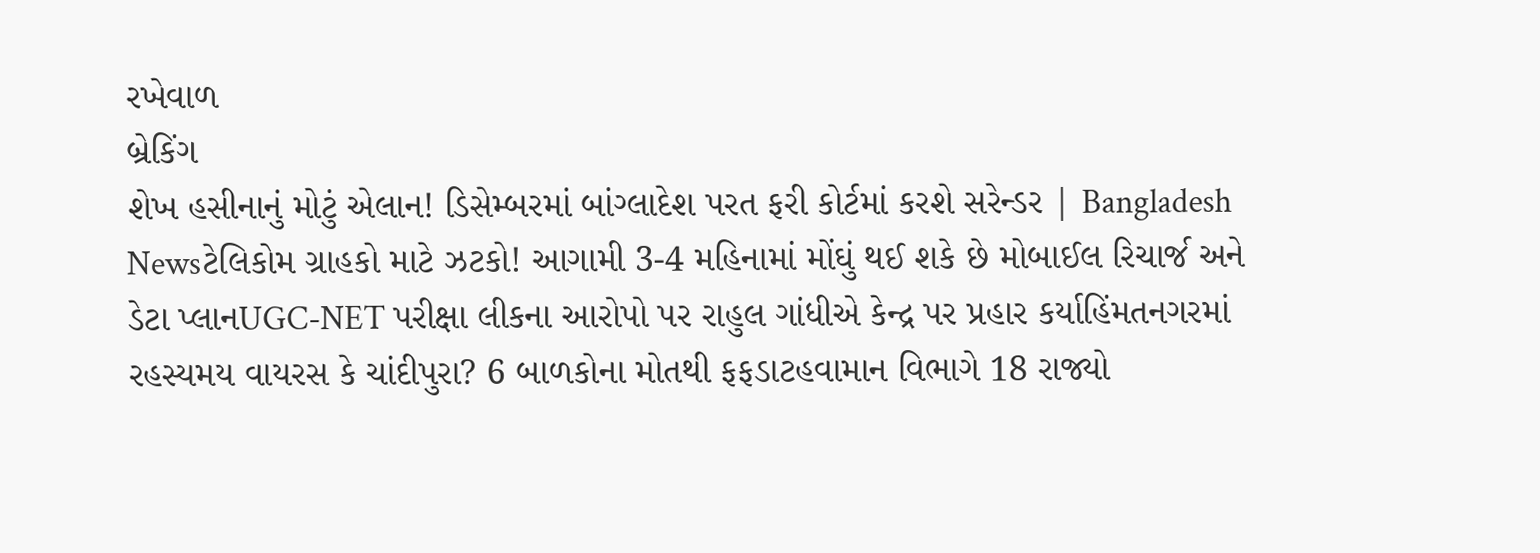રખેવાળ
બ્રેકિંગ
શેખ હસીનાનું મોટું એલાન! ડિસેમ્બરમાં બાંગ્લાદેશ પરત ફરી કોર્ટમાં કરશે સરેન્ડર | Bangladesh Newsટેલિકોમ ગ્રાહકો માટે ઝટકો! આગામી 3-4 મહિનામાં મોંઘું થઈ શકે છે મોબાઈલ રિચાર્જ અને ડેટા પ્લાનUGC-NET પરીક્ષા લીકના આરોપો પર રાહુલ ગાંધીએ કેન્દ્ર પર પ્રહાર કર્યાહિંમતનગરમાં રહસ્યમય વાયરસ કે ચાંદીપુરા? 6 બાળકોના મોતથી ફફડાટહવામાન વિભાગે 18 રાજ્યો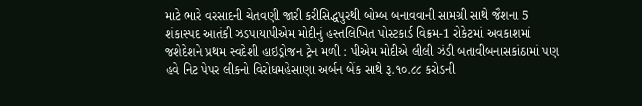માટે ભારે વરસાદની ચેતવણી જારી કરીસિદ્ધપુરથી બોમ્બ બનાવવાની સામગ્રી સાથે જૈશના 5 શંકાસ્પદ આતંકી ઝડપાયાપીએમ મોદીનું હસ્તલિખિત પોસ્ટકાર્ડ વિક્રમ-1 રોકેટમાં અવકાશમાં જશેદેશને પ્રથમ સ્વદેશી હાઇડ્રોજન ટ્રેન મળી : પીએમ મોદીએ લીલી ઝંડી બતાવીબનાસકાંઠામાં પણ હવે નિટ પેપર લીકનો વિરોધમહેસાણા અર્બન બેંક સાથે રૂ.૧૦.૮૮ કરોડની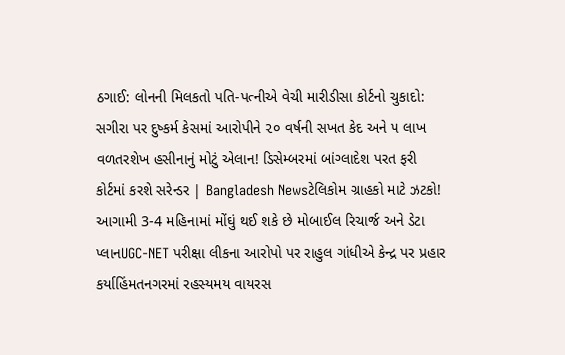ઠગાઈ: લોનની મિલકતો પતિ-પત્નીએ વેચી મારીડીસા કોર્ટનો ચુકાદો: સગીરા પર દુષ્કર્મ કેસમાં આરોપીને ૨૦ વર્ષની સખત કેદ અને ૫ લાખ વળતરશેખ હસીનાનું મોટું એલાન! ડિસેમ્બરમાં બાંગ્લાદેશ પરત ફરી કોર્ટમાં કરશે સરેન્ડર | Bangladesh Newsટેલિકોમ ગ્રાહકો માટે ઝટકો! આગામી 3-4 મહિનામાં મોંઘું થઈ શકે છે મોબાઈલ રિચાર્જ અને ડેટા પ્લાનUGC-NET પરીક્ષા લીકના આરોપો પર રાહુલ ગાંધીએ કેન્દ્ર પર પ્રહાર કર્યાહિંમતનગરમાં રહસ્યમય વાયરસ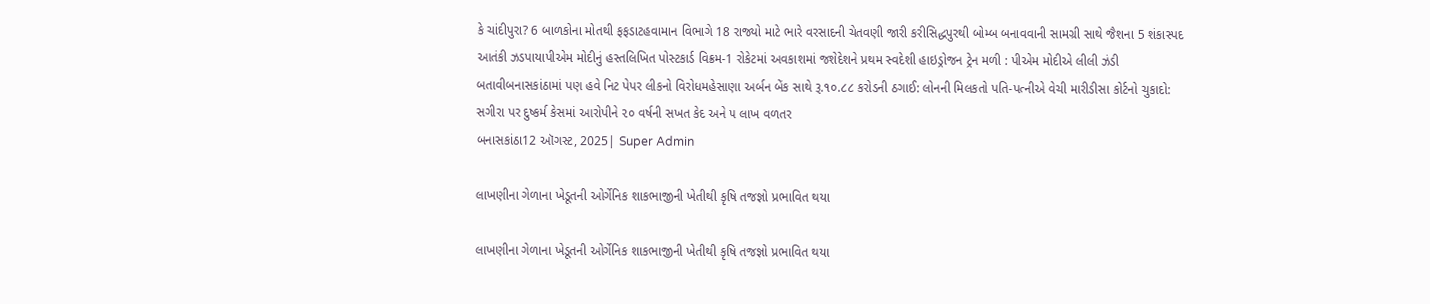કે ચાંદીપુરા? 6 બાળકોના મોતથી ફફડાટહવામાન વિભાગે 18 રાજ્યો માટે ભારે વરસાદની ચેતવણી જારી કરીસિદ્ધપુરથી બોમ્બ બનાવવાની સામગ્રી સાથે જૈશના 5 શંકાસ્પદ આતંકી ઝડપાયાપીએમ મોદીનું હસ્તલિખિત પોસ્ટકાર્ડ વિક્રમ-1 રોકેટમાં અવકાશમાં જશેદેશને પ્રથમ સ્વદેશી હાઇડ્રોજન ટ્રેન મળી : પીએમ મોદીએ લીલી ઝંડી બતાવીબનાસકાંઠામાં પણ હવે નિટ પેપર લીકનો વિરોધમહેસાણા અર્બન બેંક સાથે રૂ.૧૦.૮૮ કરોડની ઠગાઈ: લોનની મિલકતો પતિ-પત્નીએ વેચી મારીડીસા કોર્ટનો ચુકાદો: સગીરા પર દુષ્કર્મ કેસમાં આરોપીને ૨૦ વર્ષની સખત કેદ અને ૫ લાખ વળતર
બનાસકાંઠા12 ઑગસ્ટ, 2025| Super Admin

લાખણીના ગેળાના ખેડૂતની ઓર્ગેનિક શાકભાજીની ખેતીથી કૃષિ તજજ્ઞો પ્રભાવિત થયા

લાખણીના ગેળાના ખેડૂતની ઓર્ગેનિક શાકભાજીની ખેતીથી કૃષિ તજજ્ઞો પ્રભાવિત થયા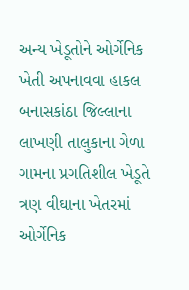અન્ય ખેડૂતોને ઓર્ગેનિક ખેતી અપનાવવા હાકલ બનાસકાંઠા જિલ્લાના લાખણી તાલુકાના ગેળા ગામના પ્રગતિશીલ ખેડૂતે ત્રણ વીઘાના ખેતરમાં ઓર્ગેનિક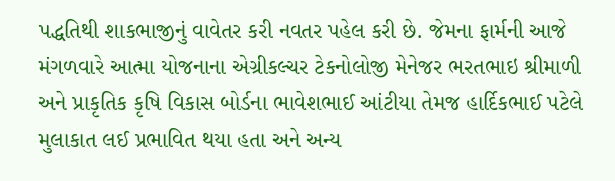પદ્ધતિથી શાકભાજીનું વાવેતર કરી નવતર પહેલ કરી છે. જેમના ફાર્મની આજે મંગળવારે આત્મા યોજનાના એગ્રીકલ્ચર ટેકનોલોજી મેનેજર ભરતભાઇ શ્રીમાળી અને પ્રાકૃતિક કૃષિ વિકાસ બોર્ડના ભાવેશભાઈ આંટીયા તેમજ હાર્દિકભાઈ પટેલે મુલાકાત લઈ પ્રભાવિત થયા હતા અને અન્ય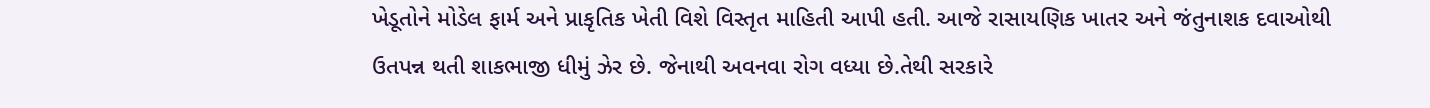ખેડૂતોને મોડેલ ફાર્મ અને પ્રાકૃતિક ખેતી વિશે વિસ્તૃત માહિતી આપી હતી. આજે રાસાયણિક ખાતર અને જંતુનાશક દવાઓથી ઉતપન્ન થતી શાકભાજી ધીમું ઝેર છે. જેનાથી અવનવા રોગ વધ્યા છે.તેથી સરકારે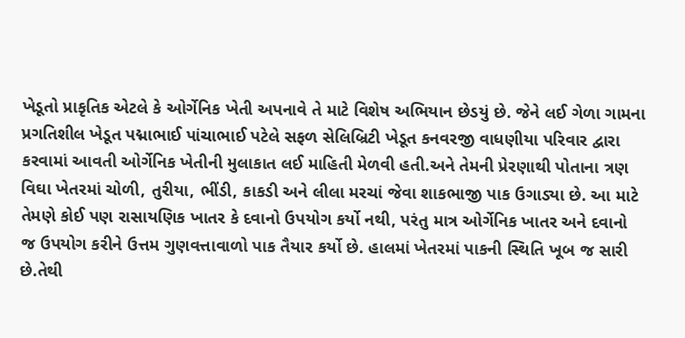ખેડૂતો પ્રાકૃતિક એટલે કે ઓર્ગેનિક ખેતી અપનાવે તે માટે વિશેષ અભિયાન છેડયું છે. જેને લઈ ગેળા ગામના પ્રગતિશીલ ખેડૂત પદ્માભાઈ પાંચાભાઈ પટેલે સફળ સેલિબ્રિટી ખેડૂત કનવરજી વાધણીયા પરિવાર દ્વારા કરવામાં આવતી ઓર્ગેનિક ખેતીની મુલાકાત લઈ માહિતી મેળવી હતી.અને તેમની પ્રેરણાથી પોતાના ત્રણ વિઘા ખેતરમાં ચોળી, તુરીયા, ભીંડી, કાકડી અને લીલા મરચાં જેવા શાકભાજી પાક ઉગાડ્યા છે. આ માટે તેમણે કોઈ પણ રાસાયણિક ખાતર કે દવાનો ઉપયોગ કર્યો નથી, પરંતુ માત્ર ઓર્ગેનિક ખાતર અને દવાનો જ ઉપયોગ કરીને ઉત્તમ ગુણવત્તાવાળો પાક તૈયાર કર્યો છે. હાલમાં ખેતરમાં પાકની સ્થિતિ ખૂબ જ સારી છે.તેથી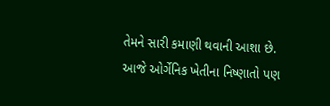તેમને સારી કમાણી થવાની આશા છે. આજે ઓર્ગેનિક ખેતીના નિષ્ણાતો પણ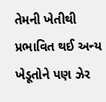તેમની ખેતીથી પ્રભાવિત થઈ અન્ય ખેડૂતોને પણ ઝેર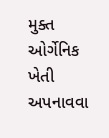મુક્ત ઓર્ગેનિક ખેતી અપનાવવા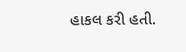હાકલ કરી હતી.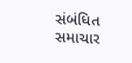સંબંધિત સમાચાર